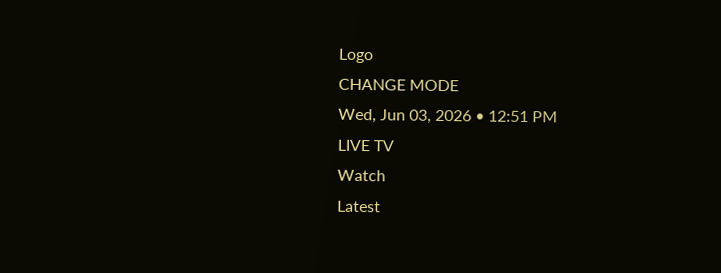Logo
CHANGE MODE
Wed, Jun 03, 2026 • 12:51 PM
LIVE TV
Watch
Latest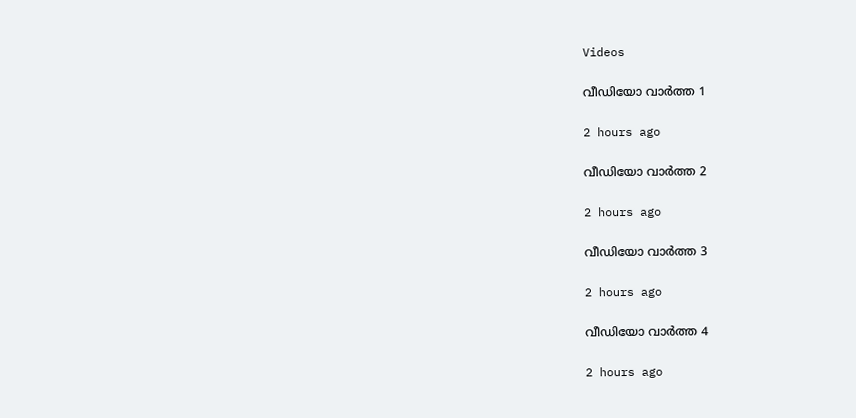Videos

വീഡിയോ വാർത്ത 1

2 hours ago

വീഡിയോ വാർത്ത 2

2 hours ago

വീഡിയോ വാർത്ത 3

2 hours ago

വീഡിയോ വാർത്ത 4

2 hours ago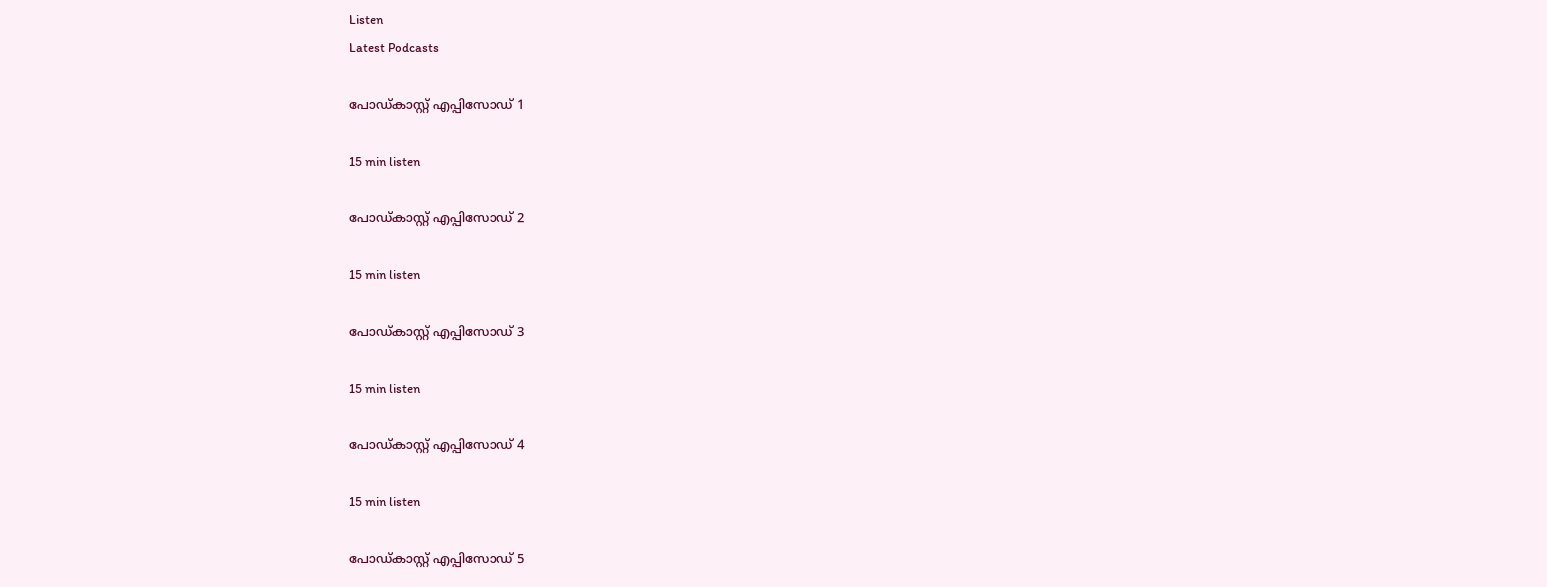Listen
Latest Podcasts

പോഡ്കാസ്റ്റ് എപ്പിസോഡ് 1

15 min listen

പോഡ്കാസ്റ്റ് എപ്പിസോഡ് 2

15 min listen

പോഡ്കാസ്റ്റ് എപ്പിസോഡ് 3

15 min listen

പോഡ്കാസ്റ്റ് എപ്പിസോഡ് 4

15 min listen

പോഡ്കാസ്റ്റ് എപ്പിസോഡ് 5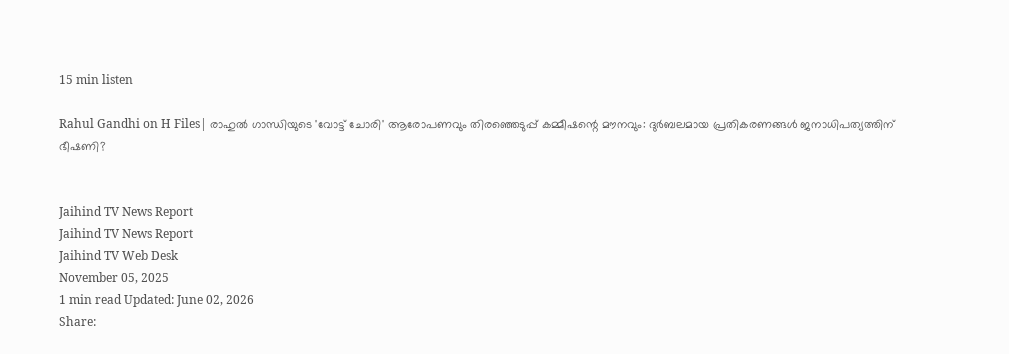15 min listen

Rahul Gandhi on H Files| രാഹുല്‍ ഗാന്ധിയുടെ 'വോട്ട് ചോരി' ആരോപണവും തിരഞ്ഞെടുപ്പ് കമ്മീഷന്റെ മൗനവും: ദുര്‍ബലമായ പ്രതികരണങ്ങള്‍ ജനാധിപത്യത്തിന് ഭീഷണി?


Jaihind TV News Report
Jaihind TV News Report
Jaihind TV Web Desk
November 05, 2025
1 min read Updated: June 02, 2026
Share: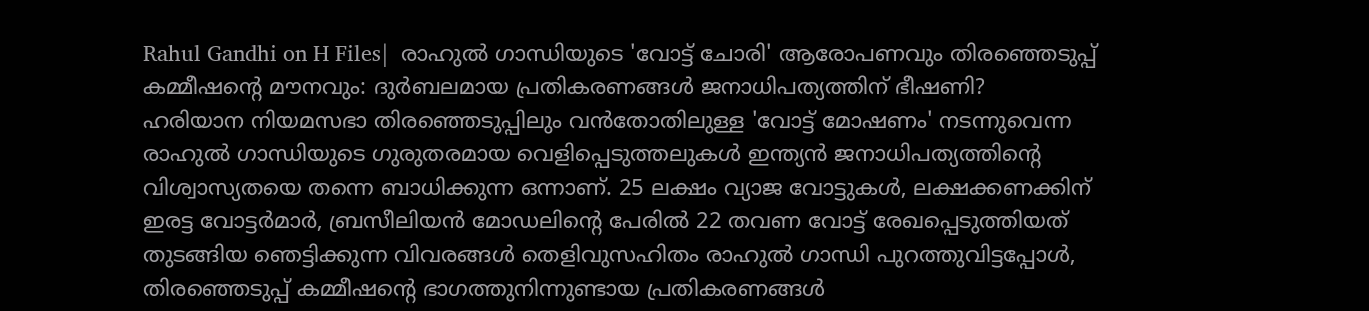Rahul Gandhi on H Files|  രാഹുല്‍ ഗാന്ധിയുടെ 'വോട്ട് ചോരി' ആരോപണവും തിരഞ്ഞെടുപ്പ് കമ്മീഷന്റെ മൗനവും: ദുര്‍ബലമായ പ്രതികരണങ്ങള്‍ ജനാധിപത്യത്തിന് ഭീഷണി?
ഹരിയാന നിയമസഭാ തിരഞ്ഞെടുപ്പിലും വന്‍തോതിലുള്ള 'വോട്ട് മോഷണം' നടന്നുവെന്ന രാഹുല്‍ ഗാന്ധിയുടെ ഗുരുതരമായ വെളിപ്പെടുത്തലുകള്‍ ഇന്ത്യന്‍ ജനാധിപത്യത്തിന്റെ വിശ്വാസ്യതയെ തന്നെ ബാധിക്കുന്ന ഒന്നാണ്. 25 ലക്ഷം വ്യാജ വോട്ടുകള്‍, ലക്ഷക്കണക്കിന് ഇരട്ട വോട്ടര്‍മാര്‍, ബ്രസീലിയന്‍ മോഡലിന്റെ പേരില്‍ 22 തവണ വോട്ട് രേഖപ്പെടുത്തിയത് തുടങ്ങിയ ഞെട്ടിക്കുന്ന വിവരങ്ങള്‍ തെളിവുസഹിതം രാഹുല്‍ ഗാന്ധി പുറത്തുവിട്ടപ്പോള്‍, തിരഞ്ഞെടുപ്പ് കമ്മീഷന്റെ ഭാഗത്തുനിന്നുണ്ടായ പ്രതികരണങ്ങള്‍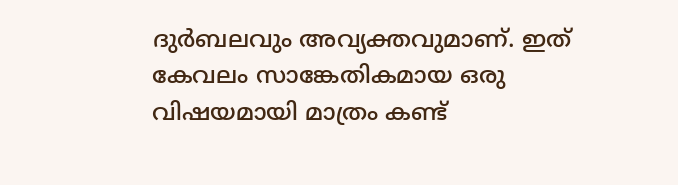ദുര്‍ബലവും അവ്യക്തവുമാണ്. ഇത് കേവലം സാങ്കേതികമായ ഒരു വിഷയമായി മാത്രം കണ്ട്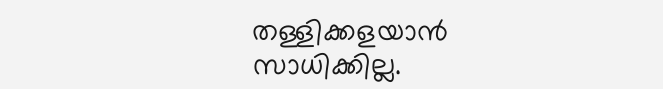തള്ളിക്കളയാന്‍ സാധിക്കില്ല.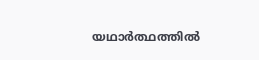യഥാര്‍ത്ഥത്തില്‍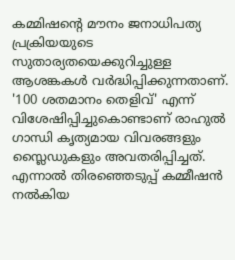കമ്മിഷന്റെ മൗനം ജനാധിപത്യ പ്രക്രിയയുടെ സുതാര്യതയെക്കുറിച്ചുള്ള ആശങ്കകള്‍ വര്‍ദ്ധിപ്പിക്കുന്നതാണ്. '100 ശതമാനം തെളിവ്' എന്ന് വിശേഷിപ്പിച്ചുകൊണ്ടാണ് രാഹുല്‍ ഗാന്ധി കൃത്യമായ വിവരങ്ങളും സ്ലൈഡുകളും അവതരിപ്പിച്ചത്. എന്നാല്‍ തിരഞ്ഞെടുപ്പ് കമ്മീഷന്‍ നല്‍കിയ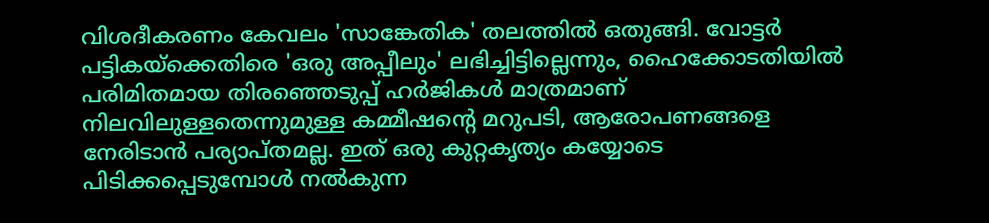വിശദീകരണം കേവലം 'സാങ്കേതിക' തലത്തില്‍ ഒതുങ്ങി. വോട്ടര്‍ പട്ടികയ്ക്കെതിരെ 'ഒരു അപ്പീലും' ലഭിച്ചിട്ടില്ലെന്നും, ഹൈക്കോടതിയില്‍ പരിമിതമായ തിരഞ്ഞെടുപ്പ് ഹര്‍ജികള്‍ മാത്രമാണ് നിലവിലുള്ളതെന്നുമുള്ള കമ്മീഷന്റെ മറുപടി, ആരോപണങ്ങളെ നേരിടാന്‍ പര്യാപ്തമല്ല. ഇത് ഒരു കുറ്റകൃത്യം കയ്യോടെ പിടിക്കപ്പെടുമ്പോള്‍ നല്‍കുന്ന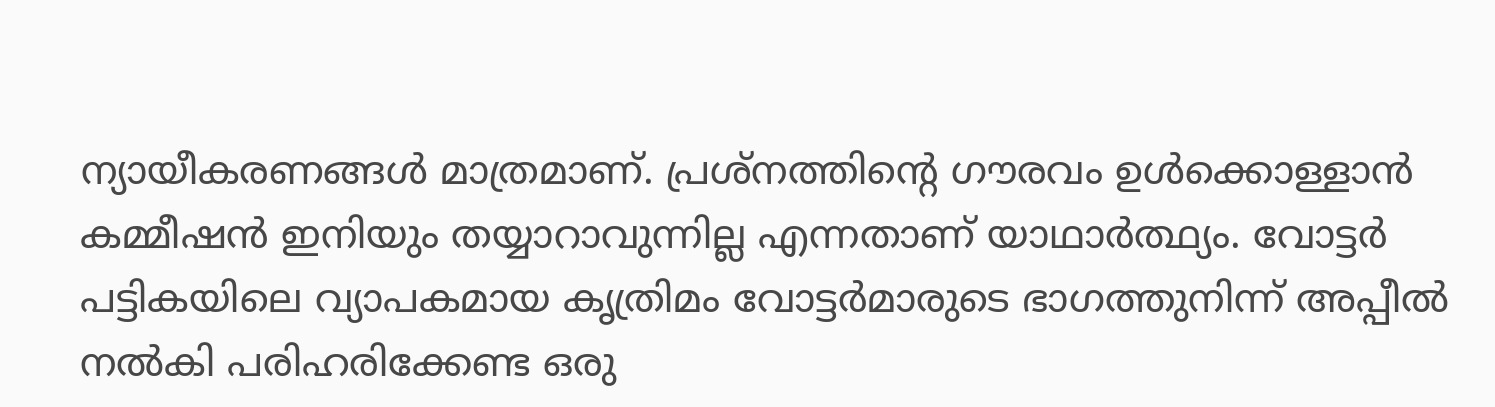ന്യായീകരണങ്ങള്‍ മാത്രമാണ്. പ്രശ്‌നത്തിന്റെ ഗൗരവം ഉള്‍ക്കൊള്ളാന്‍ കമ്മീഷന്‍ ഇനിയും തയ്യാറാവുന്നില്ല എന്നതാണ് യാഥാര്‍ത്ഥ്യം. വോട്ടര്‍ പട്ടികയിലെ വ്യാപകമായ കൃത്രിമം വോട്ടര്‍മാരുടെ ഭാഗത്തുനിന്ന് അപ്പീല്‍ നല്‍കി പരിഹരിക്കേണ്ട ഒരു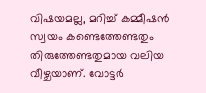വിഷയമല്ല, മറിച്ച് കമ്മീഷന്‍ സ്വയം കണ്ടെത്തേണ്ടതും തിരുത്തേണ്ടതുമായ വലിയ വീഴ്ചയാണ്. വോട്ടര്‍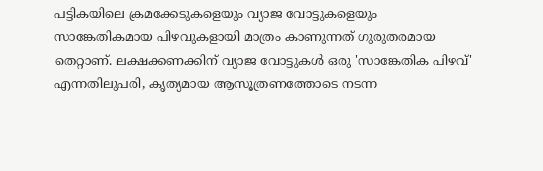പട്ടികയിലെ ക്രമക്കേടുകളെയും വ്യാജ വോട്ടുകളെയും സാങ്കേതികമായ പിഴവുകളായി മാത്രം കാണുന്നത് ഗുരുതരമായ തെറ്റാണ്. ലക്ഷക്കണക്കിന് വ്യാജ വോട്ടുകള്‍ ഒരു 'സാങ്കേതിക പിഴവ്' എന്നതിലുപരി, കൃത്യമായ ആസൂത്രണത്തോടെ നടന്ന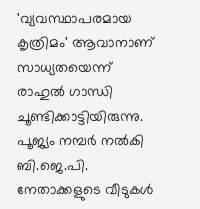'വ്യവസ്ഥാപരമായ കൃത്രിമം' ആവാനാണ് സാധ്യതയെന്ന് രാഹുല്‍ ഗാന്ധി ചൂണ്ടിക്കാട്ടിയിരുന്നു. പൂജ്യം നമ്പര്‍ നല്‍കി ബി.ജെ.പി. നേതാക്കളുടെ വീടുകള്‍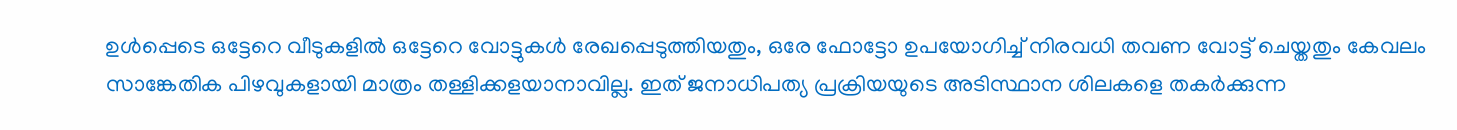ഉള്‍പ്പെടെ ഒട്ടേറെ വീടുകളില്‍ ഒട്ടേറെ വോട്ടുകള്‍ രേഖപ്പെടുത്തിയതും, ഒരേ ഫോട്ടോ ഉപയോഗിച്ച് നിരവധി തവണ വോട്ട് ചെയ്തതും കേവലം സാങ്കേതിക പിഴവുകളായി മാത്രം തള്ളിക്കളയാനാവില്ല. ഇത് ജനാധിപത്യ പ്രക്രിയയുടെ അടിസ്ഥാന ശിലകളെ തകര്‍ക്കുന്ന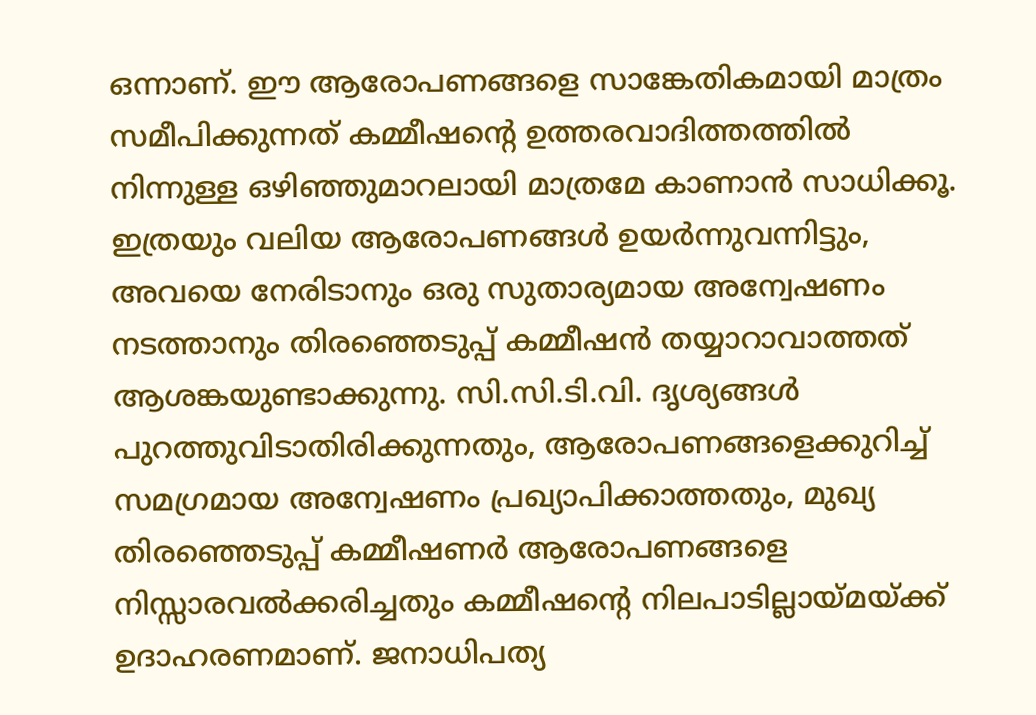ഒന്നാണ്. ഈ ആരോപണങ്ങളെ സാങ്കേതികമായി മാത്രം സമീപിക്കുന്നത് കമ്മീഷന്റെ ഉത്തരവാദിത്തത്തില്‍ നിന്നുള്ള ഒഴിഞ്ഞുമാറലായി മാത്രമേ കാണാന്‍ സാധിക്കൂ. ഇത്രയും വലിയ ആരോപണങ്ങള്‍ ഉയര്‍ന്നുവന്നിട്ടും, അവയെ നേരിടാനും ഒരു സുതാര്യമായ അന്വേഷണം നടത്താനും തിരഞ്ഞെടുപ്പ് കമ്മീഷന്‍ തയ്യാറാവാത്തത് ആശങ്കയുണ്ടാക്കുന്നു. സി.സി.ടി.വി. ദൃശ്യങ്ങള്‍ പുറത്തുവിടാതിരിക്കുന്നതും, ആരോപണങ്ങളെക്കുറിച്ച് സമഗ്രമായ അന്വേഷണം പ്രഖ്യാപിക്കാത്തതും, മുഖ്യ തിരഞ്ഞെടുപ്പ് കമ്മീഷണര്‍ ആരോപണങ്ങളെ നിസ്സാരവല്‍ക്കരിച്ചതും കമ്മീഷന്റെ നിലപാടില്ലായ്മയ്ക്ക് ഉദാഹരണമാണ്. ജനാധിപത്യ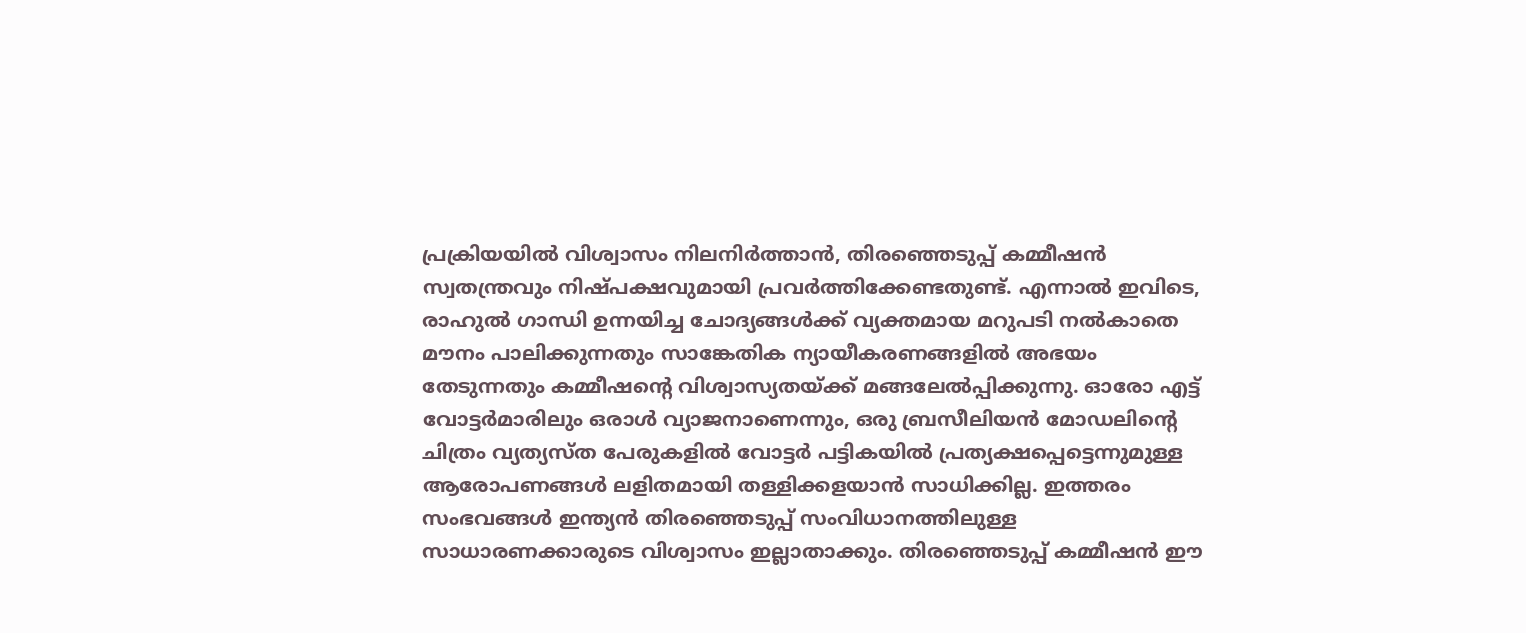പ്രക്രിയയില്‍ വിശ്വാസം നിലനിര്‍ത്താന്‍, തിരഞ്ഞെടുപ്പ് കമ്മീഷന്‍ സ്വതന്ത്രവും നിഷ്പക്ഷവുമായി പ്രവര്‍ത്തിക്കേണ്ടതുണ്ട്. എന്നാല്‍ ഇവിടെ, രാഹുല്‍ ഗാന്ധി ഉന്നയിച്ച ചോദ്യങ്ങള്‍ക്ക് വ്യക്തമായ മറുപടി നല്‍കാതെ മൗനം പാലിക്കുന്നതും സാങ്കേതിക ന്യായീകരണങ്ങളില്‍ അഭയം തേടുന്നതും കമ്മീഷന്റെ വിശ്വാസ്യതയ്ക്ക് മങ്ങലേല്‍പ്പിക്കുന്നു. ഓരോ എട്ട് വോട്ടര്‍മാരിലും ഒരാള്‍ വ്യാജനാണെന്നും, ഒരു ബ്രസീലിയന്‍ മോഡലിന്റെ ചിത്രം വ്യത്യസ്ത പേരുകളില്‍ വോട്ടര്‍ പട്ടികയില്‍ പ്രത്യക്ഷപ്പെട്ടെന്നുമുള്ള ആരോപണങ്ങള്‍ ലളിതമായി തള്ളിക്കളയാന്‍ സാധിക്കില്ല. ഇത്തരം സംഭവങ്ങള്‍ ഇന്ത്യന്‍ തിരഞ്ഞെടുപ്പ് സംവിധാനത്തിലുള്ള സാധാരണക്കാരുടെ വിശ്വാസം ഇല്ലാതാക്കും. തിരഞ്ഞെടുപ്പ് കമ്മീഷന്‍ ഈ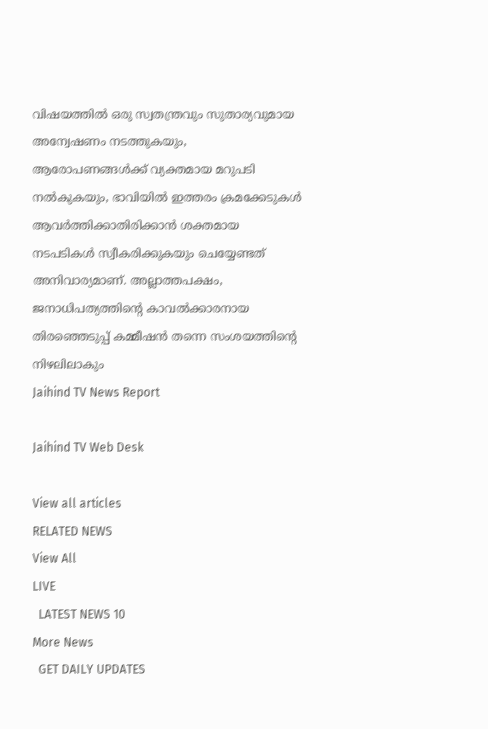വിഷയത്തില്‍ ഒരു സ്വതന്ത്രവും സുതാര്യവുമായ അന്വേഷണം നടത്തുകയും, ആരോപണങ്ങള്‍ക്ക് വ്യക്തമായ മറുപടി നല്‍കുകയും, ഭാവിയില്‍ ഇത്തരം ക്രമക്കേടുകള്‍ ആവര്‍ത്തിക്കാതിരിക്കാന്‍ ശക്തമായ നടപടികള്‍ സ്വീകരിക്കുകയും ചെയ്യേണ്ടത് അനിവാര്യമാണ്. അല്ലാത്തപക്ഷം, ജനാധിപത്യത്തിന്റെ കാവല്‍ക്കാരനായ തിരഞ്ഞെടുപ്പ് കമ്മീഷന്‍ തന്നെ സംശയത്തിന്റെ നിഴലിലാകും
Jaihind TV News Report

Jaihind TV Web Desk

View all articles
RELATED NEWS
View All
LIVE
  LATEST NEWS 10
More News
  GET DAILY UPDATES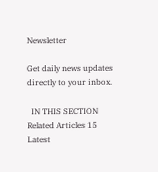Newsletter

Get daily news updates directly to your inbox.

  IN THIS SECTION
Related Articles 15
Latest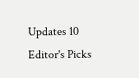Updates 10
Editor's Picks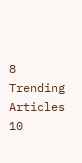8
Trending Articles 10